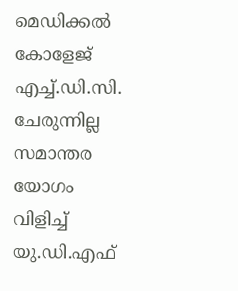മെഡിക്കൽ കോളേജ് എച്ച്.ഡി.സി. ചേരുന്നില്ല സമാന്തര യോഗം വിളിച്ച് യു.ഡി.എഫ്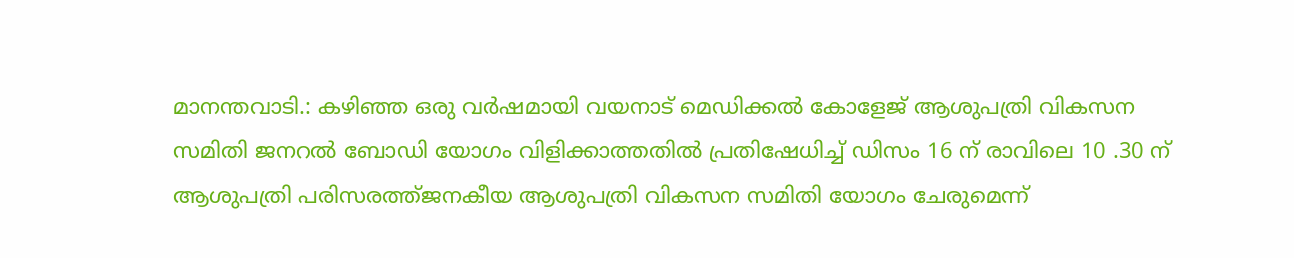മാനന്തവാടി.: കഴിഞ്ഞ ഒരു വർഷമായി വയനാട് മെഡിക്കൽ കോളേജ് ആശുപത്രി വികസന സമിതി ജനറൽ ബോഡി യോഗം വിളിക്കാത്തതിൽ പ്രതിഷേധിച്ച് ഡിസം 16 ന് രാവിലെ 10 .30 ന് ആശുപത്രി പരിസരത്ത്ജനകീയ ആശുപത്രി വികസന സമിതി യോഗം ചേരുമെന്ന്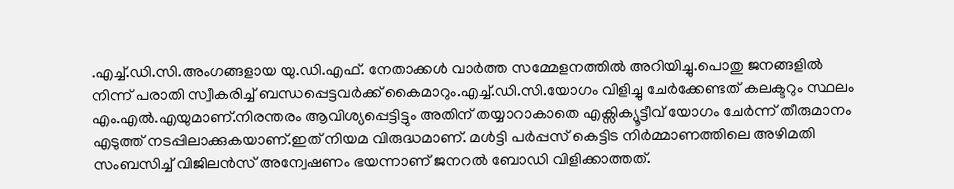.എച്ച്.ഡി.സി.അംഗങ്ങളായ യു.ഡി.എഫ്. നേതാക്കൾ വാർത്ത സമ്മേളനത്തിൽ അറിയിച്ചു.പൊതു ജനങ്ങളിൽ നിന്ന് പരാതി സ്വീകരിച്ച് ബന്ധപ്പെട്ടവർക്ക് കൈമാറും.എച്ച്.ഡി.സി.യോഗം വിളിച്ചു ചേർക്കേണ്ടത് കലക്ടറും സ്ഥലം എം.എൽ.എയുമാണ്.നിരന്തരം ആവിശ്യപ്പെട്ടിട്ടും അതിന് തയ്യാറാകാതെ എക്സിക്യൂട്ടീവ് യോഗം ചേർന്ന് തീരുമാനം എടുത്ത് നടപ്പിലാക്കുകയാണ്.ഇത് നിയമ വിരുദ്ധമാണ്. മൾട്ടി പർപ്പസ് കെട്ടിട നിർമ്മാണത്തിലെ അഴിമതി സംബസിച്ച് വിജിലൻസ് അന്വേഷണം ഭയന്നാണ് ജനറൽ ബോഡി വിളിക്കാത്തത്.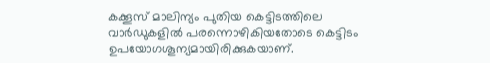കക്കൂസ് മാലിന്യം പുതിയ കെട്ടിടത്തിലെ വാർഡുകളിൽ പരന്നൊഴികിയതോടെ കെട്ടിടം ഉപയോഗശൂന്യമായിരിക്കുകയാണ്.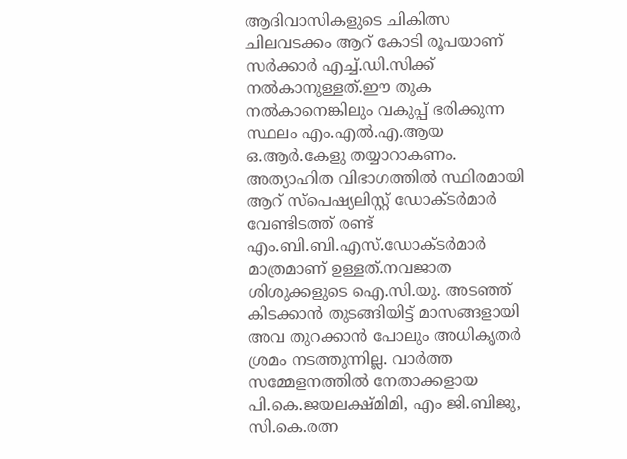ആദിവാസികളുടെ ചികിത്സ ചിലവടക്കം ആറ് കോടി രൂപയാണ് സർക്കാർ എച്ച്.ഡി.സിക്ക് നൽകാനുള്ളത്.ഈ തുക നൽകാനെങ്കിലും വകുപ്പ് ഭരിക്കുന്ന സ്ഥലം എം.എൽ.എ.ആയ ഒ.ആർ.കേളു തയ്യാറാകണം. അത്യാഹിത വിഭാഗത്തിൽ സ്ഥിരമായി ആറ് സ്പെഷ്യലിസ്റ്റ് ഡോക്ടർമാർ വേണ്ടിടത്ത് രണ്ട് എം.ബി.ബി.എസ്.ഡോക്ടർമാർ മാത്രമാണ് ഉള്ളത്.നവജാത ശിശുക്കളുടെ ഐ.സി.യു. അടഞ്ഞ് കിടക്കാൻ തുടങ്ങിയിട്ട് മാസങ്ങളായി അവ തുറക്കാൻ പോലും അധികൃതർ ശ്രമം നടത്തുന്നില്ല. വാർത്ത സമ്മേളനത്തിൽ നേതാക്കളായ പി.കെ.ജയലക്ഷ്മിമി, എം ജി.ബിജു, സി.കെ.രത്ന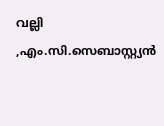വല്ലി ,എം.സി.സെബാസ്റ്റ്യൻ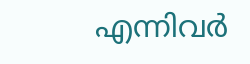എന്നിവർ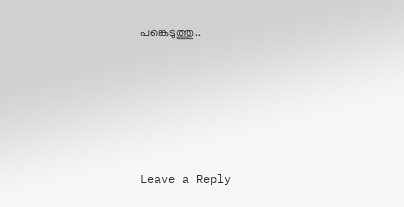പങ്കെടുത്തു..





Leave a Reply